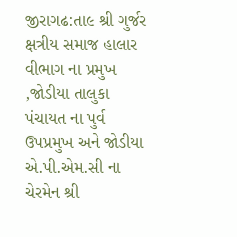જીરાગઢ:તા૯ શ્રી ગુર્જર ક્ષત્રીય સમાજ હાલાર વીભાગ ના પ્રમુખ ,જોડીયા તાલુકા પંચાયત ના પુર્વ ઉપપ્રમુખ અને જોડીયા એ.પી.એમ.સી ના ચેરમેન શ્રી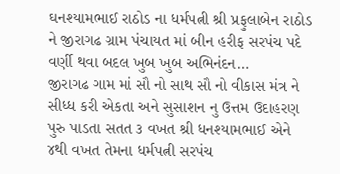ઘનશ્યામભાઈ રાઠોડ ના ધર્મપત્ની શ્રી પ્રફુલાબેન રાઠોડ ને જીરાગઢ ગ્રામ પંચાયત માં બીન હરીફ સરપંચ પદે વર્ણી થવા બદલ ખુબ ખુબ અભિનંદન…
જીરાગઢ ગામ માં સૌ નો સાથ સૌ નો વીકાસ મંત્ર ને સીધ્ધ કરી એકતા અને સુસાશન નુ ઉત્તમ ઉદાહરણ પુરુ પાડતા સતત ૩ વખત શ્રી ધનશ્યામભાઈ એને ૪થી વખત તેમના ધર્મપત્ની સરપંચ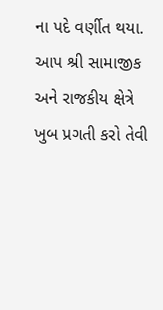ના પદે વર્ણીત થયા.
આપ શ્રી સામાજીક અને રાજકીય ક્ષેત્રે ખુબ પ્રગતી કરો તેવી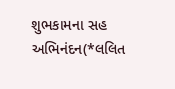શુભકામના સહ અભિનંદન(*લલિત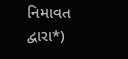નિમાવત દ્વારા*)